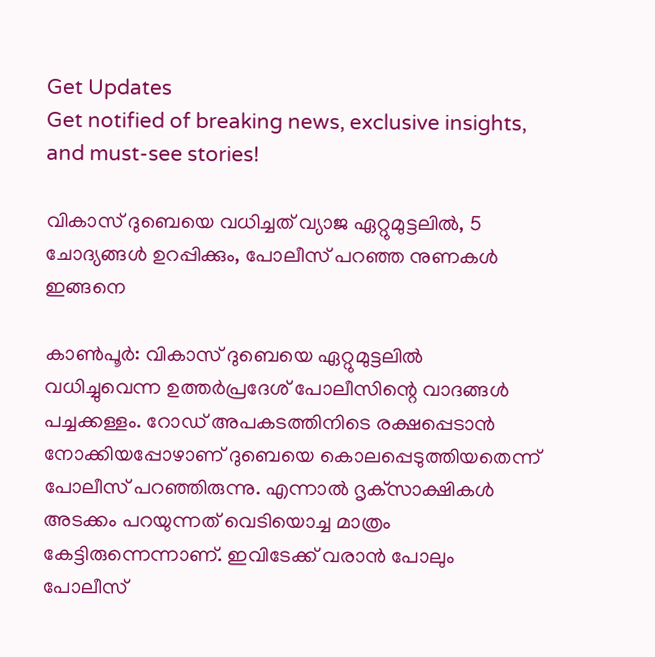Get Updates
Get notified of breaking news, exclusive insights, and must-see stories!

വികാസ് ദുബെയെ വധിച്ചത് വ്യാജ ഏറ്റുമുട്ടലില്‍, 5 ചോദ്യങ്ങള്‍ ഉറപ്പിക്കും, പോലീസ് പറഞ്ഞ നുണകള്‍ ഇങ്ങനെ

കാണ്‍പൂര്‍: വികാസ് ദുബെയെ ഏറ്റുമുട്ടലില്‍ വധിച്ചുവെന്ന ഉത്തര്‍പ്രദേശ് പോലീസിന്റെ വാദങ്ങള്‍ പച്ചക്കള്ളം. റോഡ് അപകടത്തിനിടെ രക്ഷപ്പെടാന്‍ നോക്കിയപ്പോഴാണ് ദുബെയെ കൊലപ്പെടുത്തിയതെന്ന് പോലീസ് പറഞ്ഞിരുന്നു. എന്നാല്‍ ദൃക്‌സാക്ഷികള്‍ അടക്കം പറയുന്നത് വെടിയൊച്ച മാത്രം കേട്ടിരുന്നെന്നാണ്. ഇവിടേക്ക് വരാന്‍ പോലും പോലീസ്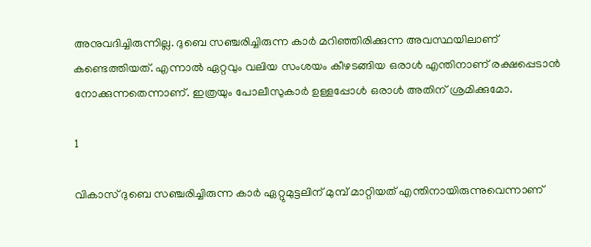അനുവദിച്ചിരുന്നില്ല. ദുബെ സഞ്ചരിച്ചിരുന്ന കാര്‍ മറിഞ്ഞിരിക്കുന്ന അവസ്ഥയിലാണ് കണ്ടെത്തിയത്. എന്നാല്‍ ഏറ്റവും വലിയ സംശയം കീഴടങ്ങിയ ഒരാള്‍ എന്തിനാണ് രക്ഷപ്പെടാന്‍ നോക്കുന്നതെന്നാണ്. ഇത്രയും പോലീസുകാര്‍ ഉള്ളപ്പോള്‍ ഒരാള്‍ അതിന് ശ്രമിക്കുമോ.

1

വികാസ് ദുബെ സഞ്ചരിച്ചിരുന്ന കാര്‍ ഏറ്റുമുട്ടലിന് മുമ്പ് മാറ്റിയത് എന്തിനായിരുന്നുവെന്നാണ്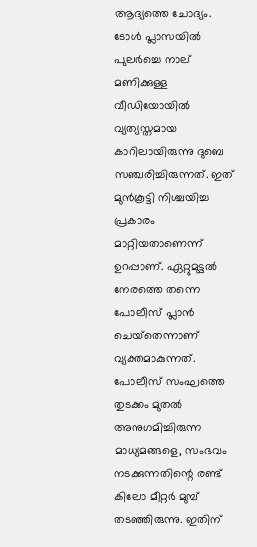ആദ്യത്തെ ചോദ്യം. ടോള്‍ പ്ലാസയില്‍ പുലര്‍ച്ചെ നാല് മണിക്കുള്ള വീഡിയോയില്‍ വ്യത്യസ്തമായ കാറിലായിരുന്നു ദുബെ സഞ്ചരിച്ചിരുന്നത്. ഇത് മുന്‍കൂട്ടി നിശ്ചയിച്ച പ്രകാരം മാറ്റിയതാണെന്ന് ഉറപ്പാണ്. ഏറ്റുമുട്ടല്‍ നേരത്തെ തന്നെ പോലീസ് പ്ലാന്‍ ചെയ്‌തെന്നാണ് വ്യക്തമാകുന്നത്. പോലീസ് സംഘത്തെ തുടക്കം മുതല്‍ അനുഗമിച്ചിരുന്ന മാധ്യമങ്ങളെ, സംഭവം നടക്കുന്നതിന്റെ രണ്ട് കിലോ മീറ്റര്‍ മുമ്പ് തടഞ്ഞിരുന്നു. ഇതിന്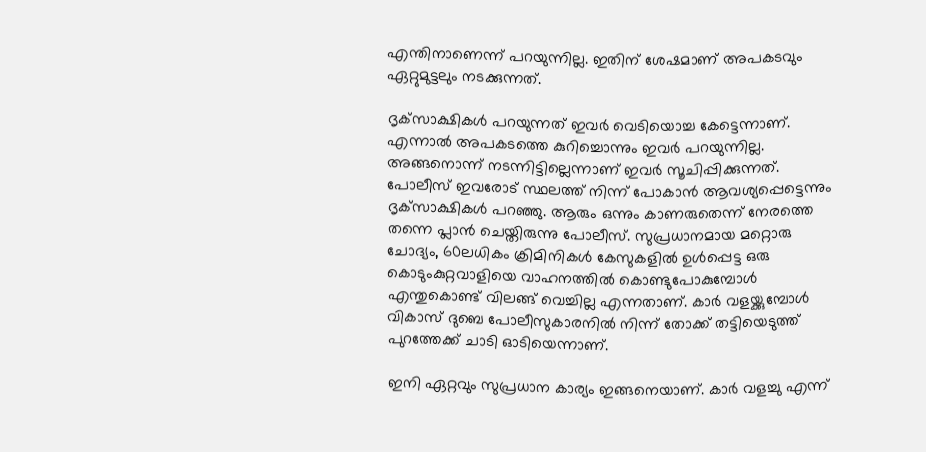എന്തിനാണെന്ന് പറയുന്നില്ല. ഇതിന് ശേഷമാണ് അപകടവും ഏറ്റുമുട്ടലും നടക്കുന്നത്.

ദൃക്‌സാക്ഷികള്‍ പറയുന്നത് ഇവര്‍ വെടിയൊച്ച കേട്ടെന്നാണ്. എന്നാല്‍ അപകടത്തെ കുറിച്ചൊന്നും ഇവര്‍ പറയുന്നില്ല. അങ്ങനൊന്ന് നടന്നിട്ടില്ലെന്നാണ് ഇവര്‍ സൂചിപ്പിക്കുന്നത്. പോലീസ് ഇവരോട് സ്ഥലത്ത് നിന്ന് പോകാന്‍ ആവശ്യപ്പെട്ടെന്നും ദൃക്‌സാക്ഷികള്‍ പറഞ്ഞു. ആരും ഒന്നും കാണരുതെന്ന് നേരത്തെ തന്നെ പ്ലാന്‍ ചെയ്തിരുന്നു പോലീസ്. സുപ്രധാനമായ മറ്റൊരു ചോദ്യം, 60ലധികം ക്രിമിനികള്‍ കേസുകളില്‍ ഉള്‍പ്പെട്ട ഒരു കൊടുംകുറ്റവാളിയെ വാഹനത്തില്‍ കൊണ്ടുപോകുമ്പോള്‍ എന്തുകൊണ്ട് വിലങ്ങ് വെച്ചില്ല എന്നതാണ്. കാര്‍ വളയ്ക്കുമ്പോള്‍ വികാസ് ദുബെ പോലീസുകാരനില്‍ നിന്ന് തോക്ക് തട്ടിയെടുത്ത് പുറത്തേക്ക് ചാടി ഓടിയെന്നാണ്.

ഇനി ഏറ്റവും സുപ്രധാന കാര്യം ഇങ്ങനെയാണ്. കാര്‍ വളച്ചു എന്ന്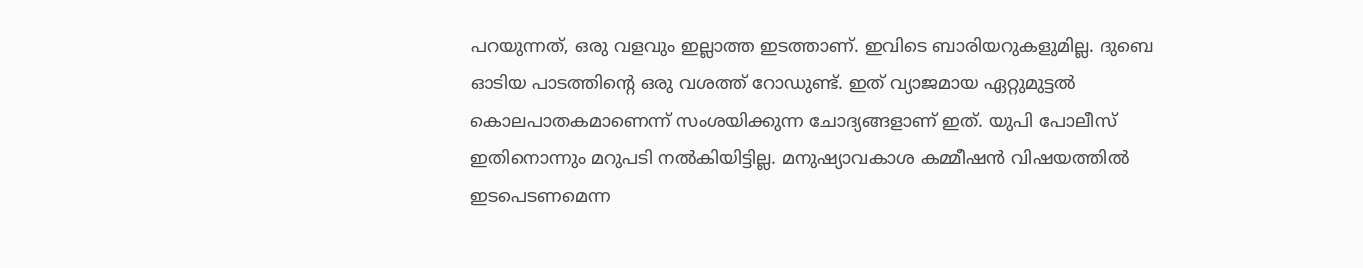പറയുന്നത്, ഒരു വളവും ഇല്ലാത്ത ഇടത്താണ്. ഇവിടെ ബാരിയറുകളുമില്ല. ദുബെ ഓടിയ പാടത്തിന്റെ ഒരു വശത്ത് റോഡുണ്ട്. ഇത് വ്യാജമായ ഏറ്റുമുട്ടല്‍ കൊലപാതകമാണെന്ന് സംശയിക്കുന്ന ചോദ്യങ്ങളാണ് ഇത്. യുപി പോലീസ് ഇതിനൊന്നും മറുപടി നല്‍കിയിട്ടില്ല. മനുഷ്യാവകാശ കമ്മീഷന്‍ വിഷയത്തില്‍ ഇടപെടണമെന്ന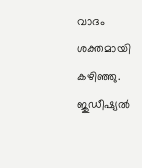വാദം ശക്തമായി കഴിഞ്ഞു. ജുഡീഷ്യല്‍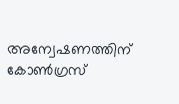അന്വേഷണത്തിന് കോണ്‍ഗ്രസ്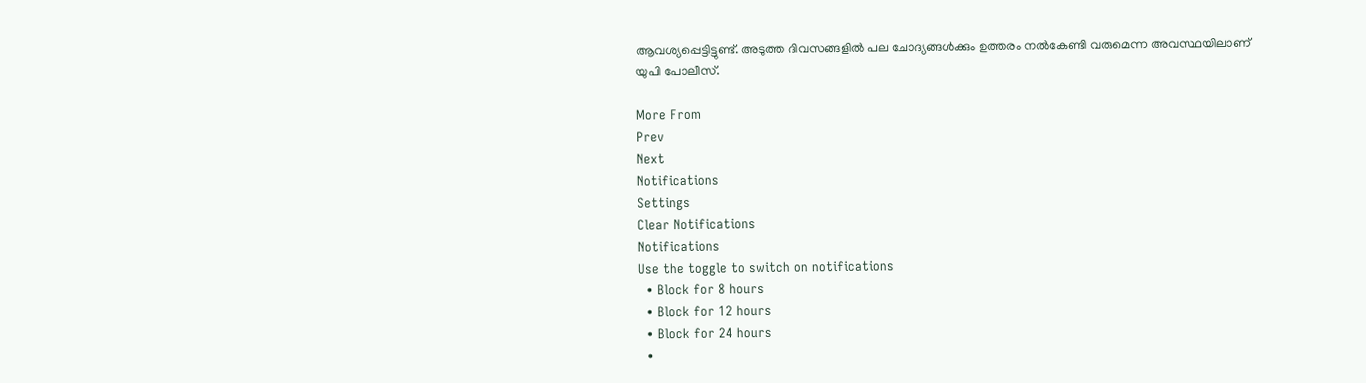ആവശ്യപ്പെട്ടിട്ടുണ്ട്. അടുത്ത ദിവസങ്ങളില്‍ പല ചോദ്യങ്ങള്‍ക്കും ഉത്തരം നല്‍കേണ്ടി വരുമെന്ന അവസ്ഥയിലാണ് യുപി പോലീസ്.

More From
Prev
Next
Notifications
Settings
Clear Notifications
Notifications
Use the toggle to switch on notifications
  • Block for 8 hours
  • Block for 12 hours
  • Block for 24 hours
  •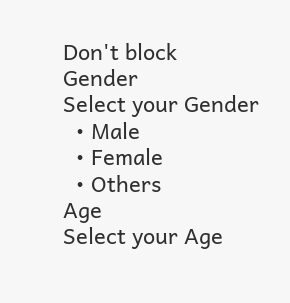Don't block
Gender
Select your Gender
  • Male
  • Female
  • Others
Age
Select your Age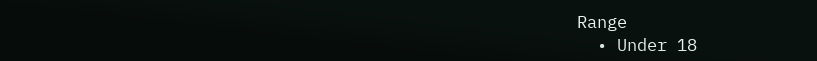Range
  • Under 18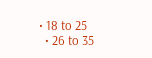• 18 to 25
  • 26 to 35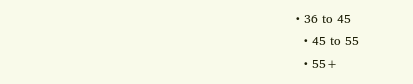• 36 to 45
  • 45 to 55
  • 55+